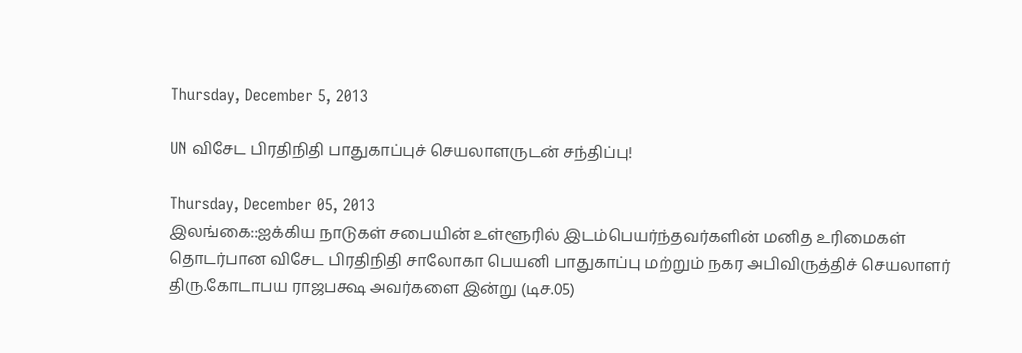Thursday, December 5, 2013

UN விசேட பிரதிநிதி பாதுகாப்புச் செயலாளருடன் சந்திப்பு!

Thursday, December 05, 2013
இலங்கை::ஐக்கிய நாடுகள் சபையின் உள்ளூரில் இடம்பெயர்ந்தவர்களின் மனித உரிமைகள் தொடர்பான விசேட பிரதிநிதி சாலோகா பெயனி பாதுகாப்பு மற்றும் நகர அபிவிருத்திச் செயலாளர் திரு.கோடாபய ராஜபக்ஷ அவர்களை இன்று (டிச.05)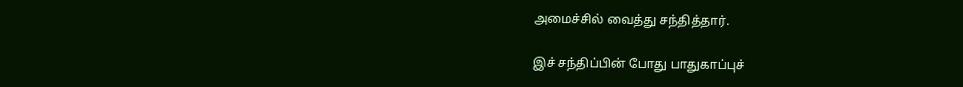அமைச்சில் வைத்து சந்தித்தார்.

இச் சந்திப்பின் போது பாதுகாப்புச்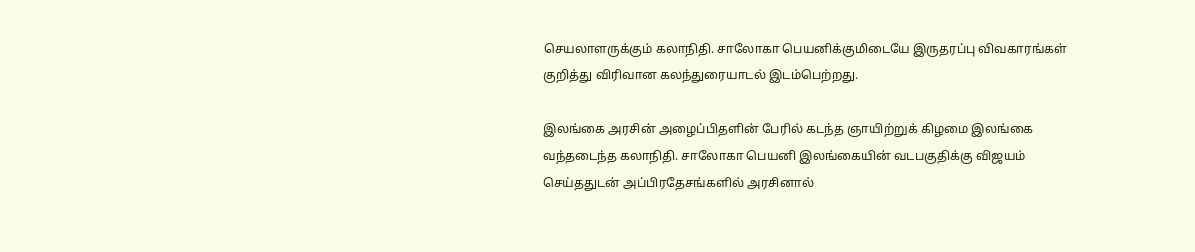செயலாளருக்கும் கலாநிதி. சாலோகா பெயனிக்குமிடையே இருதரப்பு விவகாரங்கள் குறித்து விரிவான கலந்துரையாடல் இடம்பெற்றது.

இலங்கை அரசின் அழைப்பிதளின் பேரில் கடந்த ஞாயிற்றுக் கிழமை இலங்கை வந்தடைந்த கலாநிதி. சாலோகா பெயனி இலங்கையின் வடபகுதிக்கு விஜயம் செய்ததுடன் அப்பிரதேசங்களில் அரசினால்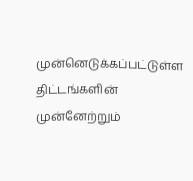முன்னெடுக்கப்பட்டுள்ள திட்டங்களின் முன்னேற்றும்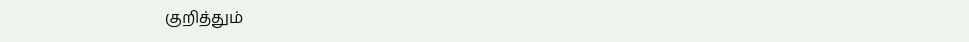குறித்தும்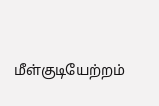மீள்குடியேற்றம்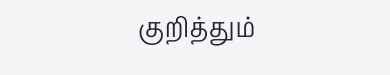குறித்தும்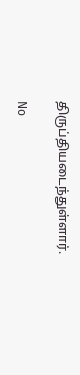திருப்தியடைந்துள்ளார்.

No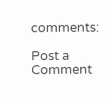comments:

Post a Comment